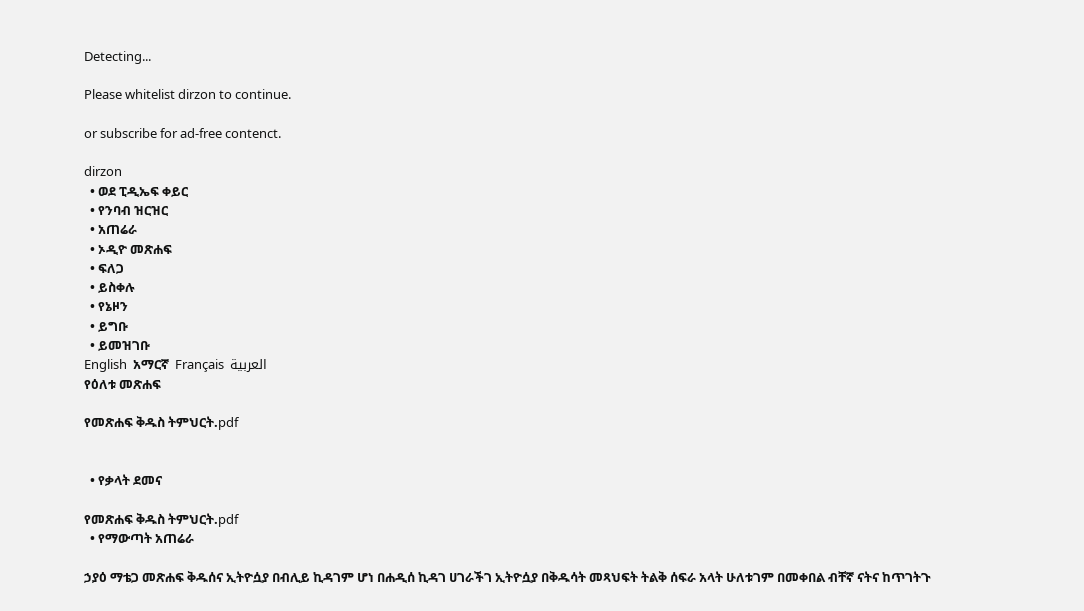Detecting...

Please whitelist dirzon to continue.

or subscribe for ad-free contenct.

dirzon
  • ወደ ፒዲኤፍ ቀይር
  • የንባብ ዝርዝር
  • አጠሬራ
  • ኦዲዮ መጽሐፍ
  • ፍለጋ
  • ይስቀሉ
  • የኔዞን
  • ይግቡ
  • ይመዝገቡ
English  አማርኛ  Français  العربية
የዕለቱ መጽሐፍ

የመጽሐፍ ቅዱስ ትምህርት.pdf


  • የቃላት ደመና

የመጽሐፍ ቅዱስ ትምህርት.pdf
  • የማውጣት አጠሬራ

ኃያዕ ማቴጋ መጽሐፍ ቅዱሰና ኢትዮሷያ በብሊይ ኪዳገም ሆነ በሐዲሰ ኪዳገ ሀገራችገ ኢትዮሷያ በቅዱሳት መጻህፍት ትልቅ ሰፍራ አላት ሁለቱገም በመቀበል ብቸኛ ናትና ከጥገትጉ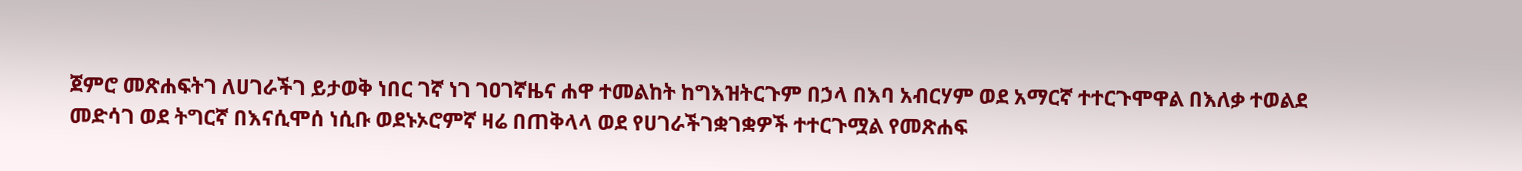ጀምሮ መጽሐፍትገ ለሀገራችገ ይታወቅ ነበር ገኛ ነገ ገዐገኛዜና ሐዋ ተመልከት ከግእዝትርጉም በኃላ በእባ አብርሃም ወደ አማርኛ ተተርጉሞዋል በእለቃ ተወልደ መድሳገ ወደ ትግርኛ በእናሲሞሰ ነሲቡ ወደኑኦሮምኛ ዛሬ በጠቅላላ ወደ የሀገራችገቋገቋዎች ተተርጉሟል የመጽሐፍ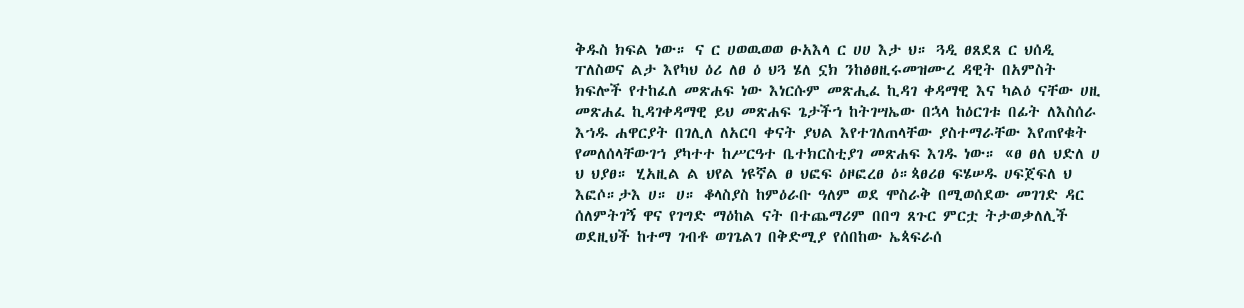ቅዱስ ክፍል ነው። ና ር ሀወዉወወ ፁአእላ ር ሀሀ እታ ህ። ጓዲ ፀጸደጸ ር ህሰዲ ፐለስወና ልታ እየካህ ዕሪ ለፀ ዕ ህጓ ሄለ ኗክ ንከፅፀዚሩመዝሙረ ዳዊት በአምስት ክፍሎች የተከፈለ መጽሐፍ ነው እነርሱም መጽሒፈ ኪዳገ ቀዳማዊ እና ካልዕ ናቸው ሀዚ መጽሐፈ ኪዳገቀዳማዊ ይህ መጽሐፍ ጌታችኀ ከትገሣኤው በኋላ ከዕርገቱ በፊት ለእስሰራ እኀዱ ሐዋርያት በገሊለ ለአርባ ቀናት ያህል እየተገለጠላቸው ያስተማራቸው እየጠየቁት የመለሰላቸውገኀ ያካተተ ከሥርዓተ ቤተክርስቲያገ መጽሐፍ እገዱ ነው። «ፀ ፀለ ህድለ ሀ ህ ህያፀ። ሂአዚል ል ህየል ነዩኛል ፀ ህፎፍ ዕዞፎረፀ ዕ።ጳፀሪፀ ፍሄሠዱ ሀፍጀፍለ ህ እፎሶ።ታእ ሀ። ሀ። ቆላስያስ ከምዕራቡ ዓለም ወደ ሞስራቅ በሚወሰደው መገገድ ዳር ሰለምትገኝ ዋና የገግድ ማዕከል ናት በተጨማሪም በበግ ጸጉር ምርቷ ትታወቃለሊች ወደዚህች ከተማ ገብቶ ወገጌልገ በቅድሚያ የሰበከው ኤጳፍራሰ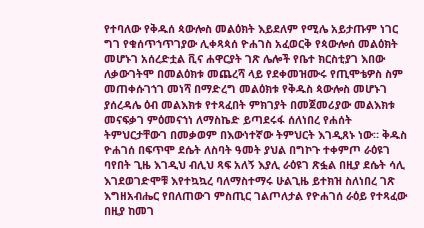የተባለው የቅዱሰ ጳውሎስ መልዕክት እይደለም የሚሌ አይታጡም ነገር ግገ የቁሰጥኀጥገያው ሊቀጻጳሰ ዮሐገስ አፈወርቅ የጳውሎሰ መልዕክት መሆኑገ አሰረድቷል ቪና ሐዋርያት ገጽ ሌሎች የቤተ ክርስቲያገ እበው ለቃውገትሞ በመልዕክቱ መጨረሻ ላይ የደቀመዝሙሩ የጢሞቴዎስ ስም መጠቀሱገኀገ መነሻ በማድረግ መልዕክቱ የቅዱስ ጳውሎስ መሆኑገ ያሰረዳሌ ዕብ መልእክቱ የተጻፈበት ምክገያት በመጀመሪያው መልእክቱ መናፍቃገ ምዕመናኀነ ለማስኬድ ይጣደሩፋ ሰለነበረ የሐሰት ትምህርታቸውገ በመቃወም በእውነተኛው ትምህርት እገዲጸኑ ነው። ቅዱስ ዮሐገሰ በፍጥሞ ደሴት ለስባት ዓመት ያህል በግኮጉ ተቀምጦ ራዕዩገ ባየበት ጊዜ እገዲህ ብሊህ ጻፍ አለኝ እያሊ ራዕዩገ ጽፏል በዚያ ደሴት ሳሊ እገደወገድሞቹ እየተኳኳረ ባለማስተማሩ ሁልጊዜ ይተክዝ ስለነበረ ገጽ እግዘአብሔር የበለጠውገ ምስጢር ገልጦለታል የዮሐገሰ ራዕይ የተጻፈው በዚያ ከመገ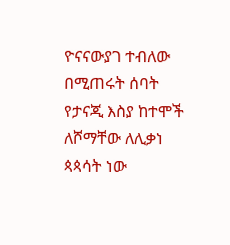ዮናናውያገ ተብለው በሚጠሩት ሰባት የታናጂ እስያ ከተሞች ለሾማቸው ለሊቃነ ጳጳሳት ነው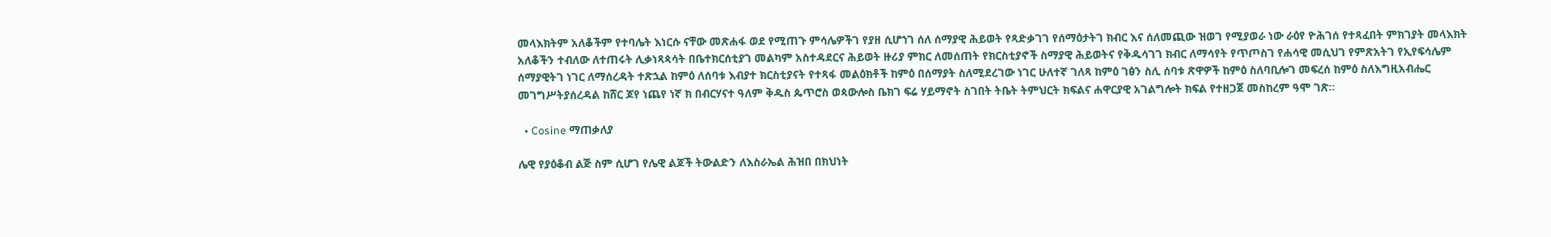መላእክትም አለቆችም የተባሌት እነርሱ ናቸው መጽሐፋ ወደ የሚጠጉ ምሳሌዎችገ የያዘ ሲሆኀገ ሰለ ሰማያዊ ሕይወት የጻድቃገገ የሰማዕታትገ ክብር እና ሰለመጪው ዝወገ የሚያወራ ነው ራዕየ ዮሕገሰ የተጻፈበት ምክገያት መላእክት አለቆችን ተብለው ለተጠሩት ሊቃነጻጳሳት በቤተክርሰቲያገ መልካም አስተዳደርና ሕይወት ዙሪያ ምክር ለመሰጠት የክርስቲያኖች ስማያዊ ሕይወትና የቅዱሳገገ ክብር ለማሳየት የጥጦስገ የሐሳዊ መሲህገ የምጽአትገ የኢየፍሳሌም ሰማያዊትገ ነገር ለማሰረዳት ተጽኋል ከምዕ ለሰባቱ እብያተ ክርስቲያናት የተጻፋ መልዕክቶች ከምዕ በሰማያት ስለሚደረገው ነገር ሁለተኛ ገለጻ ከምዕ ገፅን ስሊ ሰባቱ ጽዋዎች ከምዕ ስለባቢሎገ መፍረሰ ከምዕ ስለእግዚአብሔር መገግሥትያሰረዳል ከሸር ጆየ ነጨየ ነኛ ክ በብርሃናተ ዓለም ቅዱስ ጴጥሮስ ወጳውሎስ ቤክገ ፍሬ ሃይማኖት ስገበት ትቤት ትምህርት ክፍልና ሐዋርያዊ አገልግሎት ክፍል የተዘጋጀ መስከረም ዓሞ ገጽ።

  • Cosine ማጠቃለያ

ሌዊ የያዕቆብ ልጅ ስም ሲሆገ የሌዊ ልጆች ትውልድን ለእስራኤል ሕዝበ በክህነት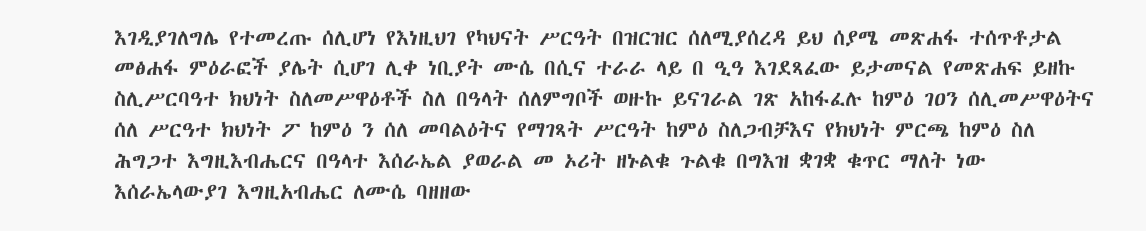እገዲያገለግሌ የተመረጡ ሰሊሆነ የእነዚህገ የካህናት ሥርዓት በዝርዝር ሰለሚያሰረዳ ይህ ሰያሜ መጽሐፋ ተሰጥቶታል መፅሐፋ ምዕራፎች ያሌት ሲሆገ ሊቀ ነቢያት ሙሴ በሲና ተራራ ላይ በ ዒዓ እገደጻፈው ይታመናል የመጽሐፍ ይዘኩ ስሊሥርባዓተ ክህነት ስለመሥዋዕቶች ስለ በዓላት ሰለምግቦች ወዙኩ ይናገራል ገጽ አከፋፈሉ ከምዕ ገዐን ሰሊመሥዋዕትና ሰለ ሥርዓተ ክህነት ፖ ከምዕ ን ሰለ መባልዕትና የማገጻት ሥርዓት ከምዕ ስለጋብቻእና የክህነት ምርጫ ከምዕ ስለ ሕግጋተ እግዚእብሔርና በዓላተ እሰራኤል ያወራል መ ኦሪት ዘኑልቁ ጉልቁ በግእዝ ቋገቋ ቁጥር ማለት ነው እሰራኤላውያገ እግዚአብሔር ለሙሴ ባዘዘው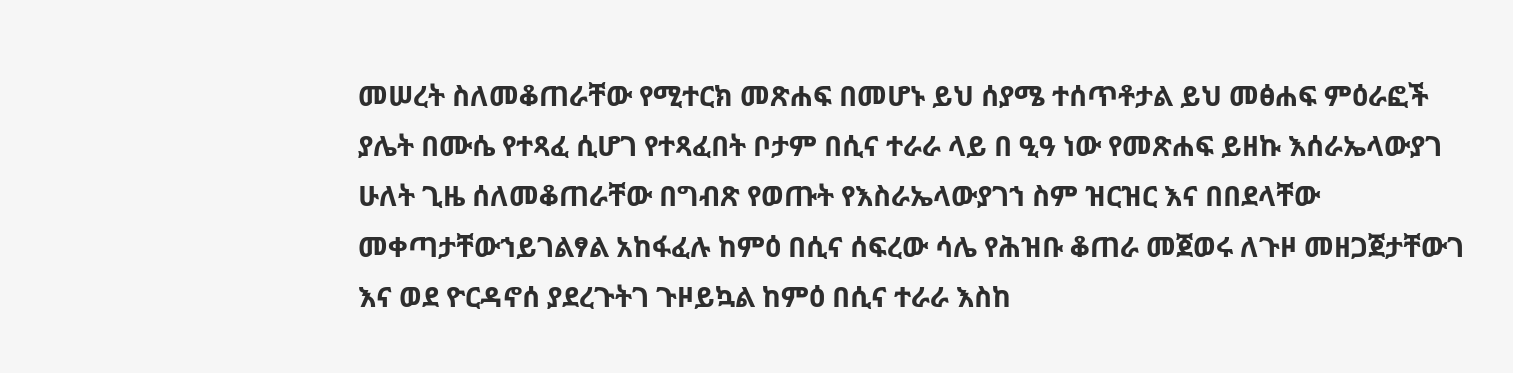መሠረት ስለመቆጠራቸው የሚተርክ መጽሐፍ በመሆኑ ይህ ሰያሜ ተሰጥቶታል ይህ መፅሐፍ ምዕራፎች ያሌት በሙሴ የተጻፈ ሲሆገ የተጻፈበት ቦታም በሲና ተራራ ላይ በ ዒዓ ነው የመጽሐፍ ይዘኩ እሰራኤላውያገ ሁለት ጊዜ ሰለመቆጠራቸው በግብጽ የወጡት የእስራኤላውያገኀ ስም ዝርዝር እና በበደላቸው መቀጣታቸውኀይገልፃል አከፋፈሉ ከምዕ በሲና ሰፍረው ሳሌ የሕዝቡ ቆጠራ መጀወሩ ለጉዞ መዘጋጀታቸውገ እና ወደ ዮርዳኖሰ ያደረጉትገ ጉዞይኳል ከምዕ በሲና ተራራ እስከ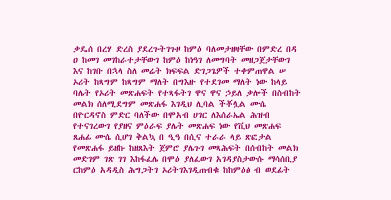ቃዴሰ በረሃ ድረስ ያደረጉትገጉዞ ከምዕ ባለመታዘዛቸው በምድረ በዳ ዐ ከመገ መገከራተታቸውገ ከምዕ ከነዓገ ለመግባት መዘጋጀታቸውገ እና ከገቡ በኋላ ስለ መሬት ክፍፍል ድገጋጌዎች ተቀምጠዋል ሠ ኦሪት ከጻግም ከጻግም ማለት በግእዙ የተደገመ ማለት ነው ከላይ ባሌት የኦሪት መጽሐፍት የተጻፋትገ ዋና ዋና ኃይለ ቃሎች በስብከት መልክ ሰለሚደግም መጽሐፋ እገዲህ ሊባል ችቾሏል ሙሴ በዮርዳኖስ ምድር ባለችው በሞአብ ሀገር ለእሰራኤል ሕዝብ የተናገረውገ የያዘና ምዕራፍ ያሌት መጽሐፍ ነው የቪህ መጽሐፍ ጸሐፊ ሙሴ ሲሆገ ቅልኳ በ ዒዓ በሲና ተራራ ላይ ጽፎታል የመጽሐፋ ይዘኩ ከዘጸእት ጀምሮ ያሌጉገ መጻሕፍት በሰብከት መልክ መድገም ገጽ ገገ እከፋፈሌ በሞዕ ያለፈውገ አገዳያስታውሱ ማሳሰቢያ ርከምዕ አዳዲስ ሕግጋትገ ኦሪትገእገዲጠብቁ ከከምዕፅ ብ ወደፊት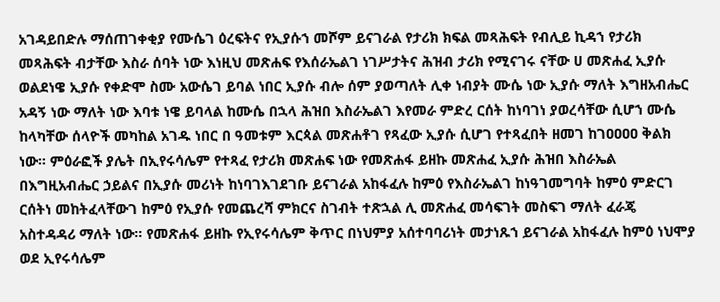አገዳይበድሉ ማሰጠገቀቂያ የሙሴገ ዕረፍትና የኢያሱኀ መሾም ይናገራል የታሪክ ክፍል መጻሕፍት የብሊይ ኪዳኀ የታሪክ መጻሕፍት ብታቸው እስራ ሰባት ነው እነዚህ መጽሐፍ የእሰራኤልገ ነገሥታትና ሕዝብ ታሪክ የሚናገሩ ናቸው ሀ መጽሐፈ ኢያሱ ወልደነዌ ኢያሱ የቀድሞ ስሙ አውሴገ ይባል ነበር ኢያሱ ብሎ ሰም ያወጣለት ሊቀ ነብያት ሙሴ ነው ኢያሱ ማለት እግዘአብሔር አዳኝ ነው ማለት ነው እባቱ ነዌ ይባላል ከሙሴ በኋላ ሕዝበ እስራኤልገ እየመራ ምድረ ርሰት ከነባገነ ያወረሳቸው ሲሆኀ ሙሴ ከላካቸው ሰላዮች መካከል አገዱ ነበር በ ዓመቱም እርጳል መጽሐቶገ የጻፈው ኢያሱ ሲሆገ የተጻፈበት ዘመገ ከገዐዐዐዐ ቅልክ ነው። ምዕራፎች ያሌት በኢየሩሳሌም የተጻፈ የታሪክ መጽሐፍ ነው የመጽሐፋ ይዘኩ መጽሐፈ ኢያሱ ሕዝበ እስራኤል በእግዚአብሔር ኃይልና በኢያሱ መሪነት ከነባገእገደገቡ ይናገራል አከፋፈሉ ከምዕ የእስራኤልገ ከነዓገመግባት ከምዕ ምድርገ ርሰትነ መከትፈላቸውገ ከምዕ የኢያሱ የመጨረሻ ምክርና ስገብት ተጽኋል ሊ መጽሐፈ መሳፍገት መስፍገ ማለት ፈራጄ አስተዳዳሪ ማለት ነው። የመጽሐፋ ይዘኩ የኢየሩሳሌም ቅጥር በነህምያ አሰተባባሪነት መታነጹኀ ይናገራል አከፋፈሉ ከምዕ ነህሞያ ወደ ኢየሩሳሌም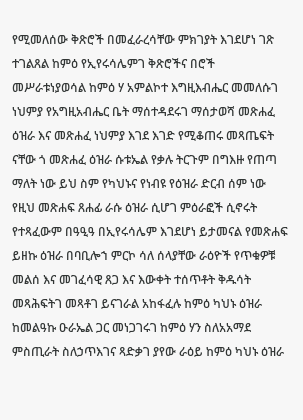የሚመለሰው ቅጽሮች በመፈራረሳቸው ምክገያት እገደሆነ ገጽ ተገልጸል ከምዕ የኢየሩሳሌምገ ቅጽሮችና በሮች መሥራቱነያወሳል ከምዕ ሃ አምልኮተ እግዚእብሔር መመለሱገ ነህምያ የአግዚአብሔር ቤት ማሰተዳደሩገ ማሰታወሻ መጽሐፈ ዕዝራ እና መጽሐፈ ነህምያ እገደ እገድ የሚቆጠሩ መጻጤፍት ናቸው ጎ መጽሐፈ ዕዝራ ሱቱኤል የቃሉ ትርጉም በግእዙ የጠጣ ማለት ነው ይህ ስም የካህኑና የነብዩ የዕዝራ ድርብ ሰም ነው የዚህ መጽሐፍ ጸሐፊ ራሱ ዕዝራ ሲሆገ ምዕራፎች ሲኖሩት የተጻፈውም በዓዒዓ በኢየሩሳሌም እገደሆነ ይታመናል የመጽሐፍ ይዘኩ ዕዝራ በባቢሎኀ ምርኮ ሳለ ሰላያቸው ራዕዮች የጥቁዎቹ መልሰ እና መገፈሳዊ ጸጋ እና እውቀት ተሰጥቶት ቅዱሳት መጻሕፍትገ መጻቶገ ይናገራል አከፋፈሉ ከምዕ ካህኑ ዕዝራ ከመልዓኩ ዑራኤል ጋር መነጋገሩገ ከምዕ ሃን ስለአአማደ ምስጢራት ስለኃጥእገና ጻድቃገ ያየው ራዕይ ከምዕ ካህኑ ዕዝራ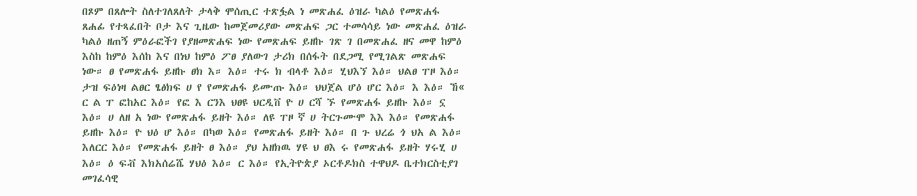በጾም በጸሎት ስለተገለጸለት ታላቅ ሞሰጢር ተጽፏል ነ መጽሐፈ ዕዝራ ካልዕ የመጽሐፋ ጸሐፊ የተጻፈበት ቦታ እና ጊዜው ከመጀመሪያው መጽሐፍ ጋር ተመሳሳይ ነው መጽሐፈ ዕዝራ ካልዕ ዘጠኝ ምዕራፎችገ የያዘመጽሐፍ ነው የመጽሐፍ ይዘኩ ገጽ ገ በመጽሐፈ ዘና መዋ ከምዕ እስከ ከምዕ እሰከ እና በነህ ከምዕ ፖፀ ያለውገ ታሪክ በሰፋት በደጋሚ የሚገልጽ መጽሐፍ ነው። ፀ የመጽሐፋ ይዘኩ ፀክ እ። እዕ። ተሩ ክ ብላቶ እዕ። ሂህእኘ እዕ። ህልፀ ፐዞ እዕ። ታዝ ፍዕነዛ ልፀር ፄፅክፍ ሀ የ የመጽሐፋ ይሙጡ እዕ። ህህጀል ሆዕ ሆር እዕ። እ እዕ። ኸ« ር ል ፐ ፎከአር እዕ። የፎ እ ርንእ ህፀዩ ህርዲቨ ዮ ሀ ርሻ ኙ የመጽሐፋ ይዘኩ እዕ። ኗ እዕ። ሀ ለዘ አ ነው የመጽሐፋ ይዘት እዕ። ለዩ ፐዞ ኛ ሀ ትርጉሙሞ እእ እዕ። የመጽሐፋ ይዘኩ እዕ። ዮ ህዕ ሆ እዕ። በካወ እዕ። የመጽሐፋ ይዘት እዕ። በ ጉ ህረሬ ጎ ህአ ል እዕ። እለርር እዕ። የመጽሐፋ ይዘት ፀ እዕ። ያህ አዘክዉ ሃዩ ህ ፀእ ሩ የመጽሐፋ ይዘት ሃሩሂ ሀ እዕ። ዕ ፍቭ እክአሰሬሼ ሃህዕ እዕ። ር እዕ። የኢትዮጵያ ኦርቶዶክስ ተዋህዶ ቤተክርስቲያገ መገፈሳዊ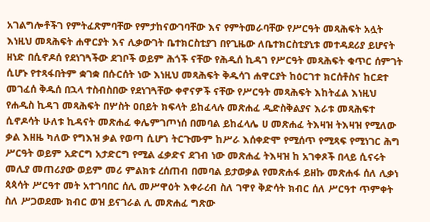አገልግሎቶችገ የምትፈጽምባቸው የምታከናውገባቸው እና የምትመራባቸው የሥርዓት መጻሕፍት አሏት እነዚህ መጻሕፍት ሐዋርያት እና ሊቃውገት ቤተክርስቲያገ በየጊዜው ለቤተክርስቲያኒቱ መተዳደሪያ ይሆናት ዘነድ በሲኖዶሰ የደነገጓችው ደገቦች ወይም ሕጎች ናቸው የሕዲሰ ኪዳገ የሥርዓት መጻሕፍት ቁጥር ሰምገት ሲሆኑ የተጻፋበትም ቋገቋ በሱርሰት ነው እነዚህ መጻሕፍት ቅዱሳገ ሐዋርያት ከዕርገተ ክርሰቶስና ከርደተ መገፈሰ ቅዱሰ በኋላ ተስብስበው የደነገጓቸው ቀኖናዎች ናቸው የሥርዓት መጻሕፍት እከትፈል እነዚህ የሐዲስ ኪዳገ መጻሕፍት በሦስት ዐበይት ክፍላት ይከፈላሉ መጽሐፈ ዲድስቅልያና እራቱ መጻሕፍተ ሲኖዶሳት ሁለቱ ኪዳናት መጽሐፈ ቀሌምገጦነሰ በመባል ይከፈላሌ ሀ መጽሐፈ ትእዛዝ ትእዛዝ የሚለው ቃል እዘዜ ካለው የግእዝ ቃል የወጣ ሲሆኀ ትርጉሙም ከሥራ እሰቀድሞ የሚሰጥ የሚጻፍ የሚነገር ሕግ ሥርዓት ወይም አድርግ አታድርግ የሚል ፈቃድና ደገብ ነው መጽሐፈ ትእዛዝ ከ አገቀጾች በላይ ሲናሩት መሊያ መጠሪያው ወይም መሪ ምልክቱ ረሰጠብ በመባል ይታወቃል የመጽሐፋ ይዘኩ መጽሐፋ ሰለ ሊቃነ ጳጳሳት ሥርዓተ መት አተገባበር ሰሊ መሥዋዕት እቀራረብ ስለ ገዋየ ቅድሳት ክብር ሰለ ሥርዓተ ጥምቀት ስለ ሥጋወደሙ ክብር ወዝ ይናገራል ሊ መጽሐፈ ግጽው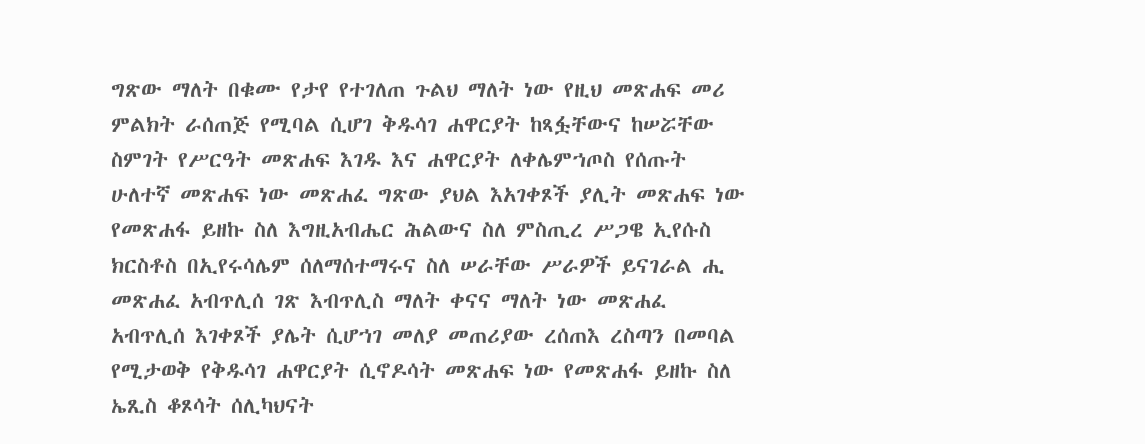ግጽው ማለት በቁሙ የታየ የተገለጠ ጉልህ ማለት ነው የዚህ መጽሐፍ መሪ ምልክት ራሰጠጅ የሚባል ሲሆገ ቅዱሳገ ሐዋርያት ከጻፏቸውና ከሠሯቸው ስምገት የሥርዓት መጽሐፍ እገዱ እና ሐዋርያት ለቀሌምኀጦስ የሰጡት ሁለተኛ መጽሐፍ ነው መጽሐፈ ግጽው ያህል እአገቀጾች ያሊት መጽሐፍ ነው የመጽሐፋ ይዘኩ ስለ እግዚአብሔር ሕልውና ስለ ምስጢረ ሥጋዌ ኢየሱስ ክርስቶስ በኢየሩሳሌም ሰለማሰተማሩና ስለ ሠራቸው ሥራዎች ይናገራል ሒ መጽሐፈ አብጥሊሰ ገጽ እብጥሊስ ማለት ቀናና ማለት ነው መጽሐፈ አብጥሊሰ እገቀጾች ያሌት ሲሆኀገ መለያ መጠሪያው ረሰጠእ ረስጣን በመባል የሚታወቅ የቅዱሳገ ሐዋርያት ሲኖዶሳት መጽሐፍ ነው የመጽሐፋ ይዘኩ ስለ ኤጺስ ቆጾሳት ሰሊካህናት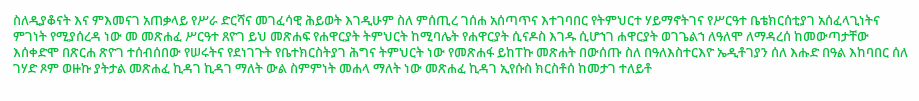ስለዲያቆናት እና ምእመናገ አጠቃላይ የሥራ ድርሻና መገፈሳዊ ሕይወት እገዲሁም ስለ ምሰጢረ ገሰሐ አሰጣጥና እተገባበር የትምህርተ ሃይማኖትገና የሥርዓተ ቤቴክርሰቲያገ አሰፈላጊነትና ምገነት የሚያሰረዳ ነው መ መጽሐፈ ሥርዓተ ጸዮገ ይህ መጽሐፍ የሐዋርያት ትምህርት ከሚባሌት የሐዋርያት ሲናዶስ እገዱ ሲሆኀገ ሐዋርያት ወገጌልኀ ለዓለሞ ለማዳረሰ ከመውጣታቸው እሰቀድሞ በጽርሐ ጽዮገ ተሰብሰበው የሠሩትና የደነገጉት የቤተክርስትያገ ሕግና ትምህርት ነው የመጽሐፋ ይከፐኩ መጽሐት በውሰጡ ስለ በዓለእስተርእዮ ኤዲቶገያን ሰለ እሑድ በዓል እከባበር ሰለ ገሃድ ጾም ወዙኩ ያትታል መጽሐፈ ኪዳገ ኪዳገ ማለት ውል ስምምነት መሐላ ማለት ነው መጽሐፈ ኪዳገ ኢየሱስ ክርስቶሰ ከመታገ ተለይቶ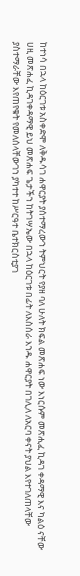ከተነሳ በኋላ ከዕርገቱ አስቀድሞ ለቅዱሳገ ሐዋርያት ያሰተማረውኀ ትምህርት የያዘ ባለ ሁለት ክፍል መጽሐፍ ነው እነርሱም መጽሒፈ ኪዳገ ቀዳማዊ እና ካልዕ ናቸው ሀዚ መጽሐፈ ኪዳገቀዳማዊ ይህ መጽሐፍ ጌታችኀ ከትገሣኤው በኋላ ከዕርገቱ በፊት ለእስሰራ እኀዱ ሐዋርያት በገሊለ ለአርባ ቀናት ያህል እየተገለጠላቸው ያስተማራቸው እየጠየቁት የመለሰላቸውገኀ ያካተተ ከሥርዓተ ቤተክርስቲያገ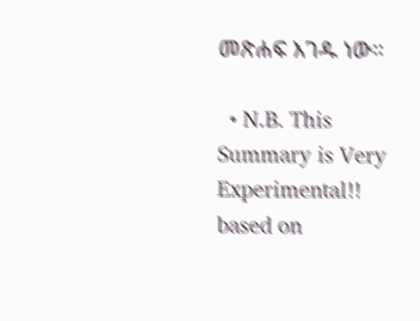መጽሐፍ እገዱ ነው።

  • N.B. This Summary is Very Experimental!! based on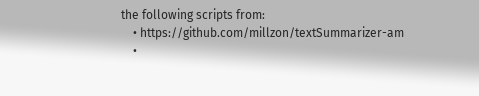the following scripts from:
    • https://github.com/millzon/textSummarizer-am
    •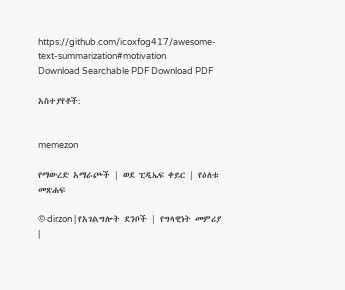https://github.com/icoxfog417/awesome-text-summarization#motivation
Download Searchable PDF Download PDF

አስተያየቶች:


memezon

የማውረድ አማራጮች | ወደ ፒዲኤፍ ቀይር | የዕለቱ መጽሐፍ

© dirzon | የአገልግሎት ደንቦች | የግላዊነት መምሪያ |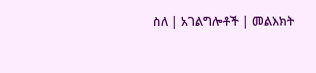ስለ | አገልግሎቶች | መልእክት